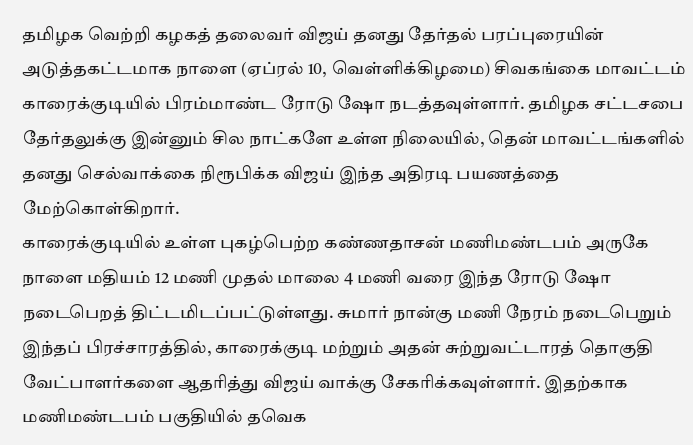தமிழக வெற்றி கழகத் தலைவர் விஜய் தனது தேர்தல் பரப்புரையின் அடுத்தகட்டமாக நாளை (ஏப்ரல் 10, வெள்ளிக்கிழமை) சிவகங்கை மாவட்டம் காரைக்குடியில் பிரம்மாண்ட ரோடு ஷோ நடத்தவுள்ளார். தமிழக சட்டசபை தேர்தலுக்கு இன்னும் சில நாட்களே உள்ள நிலையில், தென் மாவட்டங்களில் தனது செல்வாக்கை நிரூபிக்க விஜய் இந்த அதிரடி பயணத்தை மேற்கொள்கிறார்.
காரைக்குடியில் உள்ள புகழ்பெற்ற கண்ணதாசன் மணிமண்டபம் அருகே நாளை மதியம் 12 மணி முதல் மாலை 4 மணி வரை இந்த ரோடு ஷோ நடைபெறத் திட்டமிடப்பட்டுள்ளது. சுமார் நான்கு மணி நேரம் நடைபெறும் இந்தப் பிரச்சாரத்தில், காரைக்குடி மற்றும் அதன் சுற்றுவட்டாரத் தொகுதி வேட்பாளர்களை ஆதரித்து விஜய் வாக்கு சேகரிக்கவுள்ளார். இதற்காக மணிமண்டபம் பகுதியில் தவெக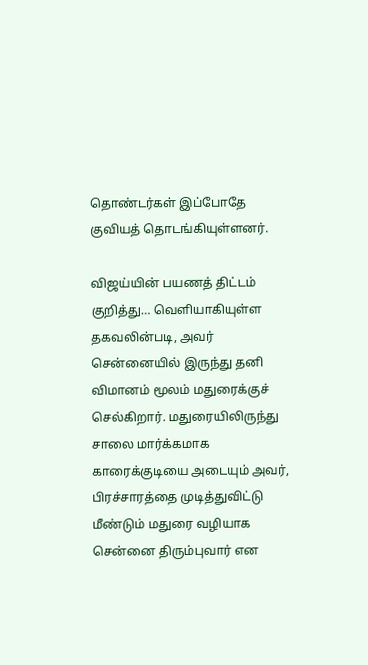தொண்டர்கள் இப்போதே குவியத் தொடங்கியுள்ளனர்.

விஜய்யின் பயணத் திட்டம் குறித்து… வெளியாகியுள்ள தகவலின்படி, அவர் சென்னையில் இருந்து தனி விமானம் மூலம் மதுரைக்குச் செல்கிறார். மதுரையிலிருந்து சாலை மார்க்கமாக காரைக்குடியை அடையும் அவர், பிரச்சாரத்தை முடித்துவிட்டு மீண்டும் மதுரை வழியாக சென்னை திரும்புவார் என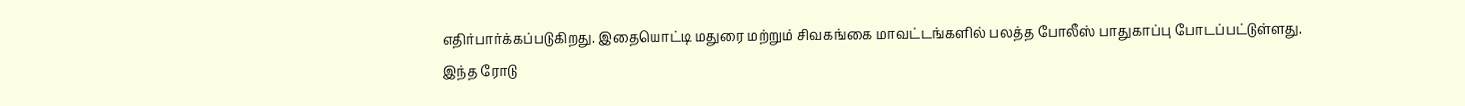எதிர்பார்க்கப்படுகிறது. இதையொட்டி மதுரை மற்றும் சிவகங்கை மாவட்டங்களில் பலத்த போலீஸ் பாதுகாப்பு போடப்பட்டுள்ளது.
இந்த ரோடு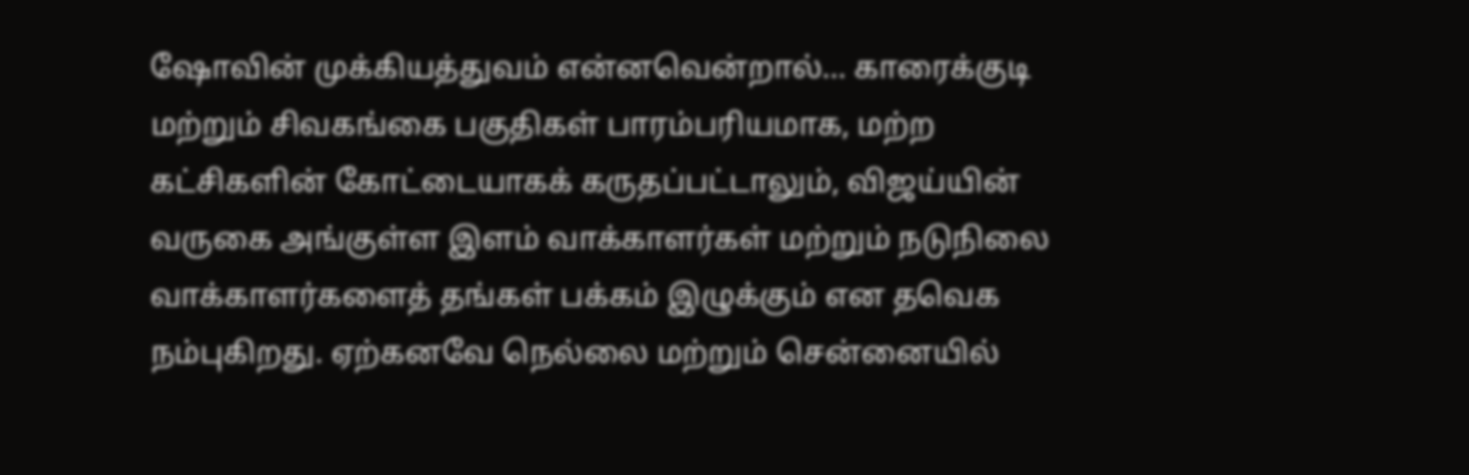ஷோவின் முக்கியத்துவம் என்னவென்றால்… காரைக்குடி மற்றும் சிவகங்கை பகுதிகள் பாரம்பரியமாக, மற்ற கட்சிகளின் கோட்டையாகக் கருதப்பட்டாலும், விஜய்யின் வருகை அங்குள்ள இளம் வாக்காளர்கள் மற்றும் நடுநிலை வாக்காளர்களைத் தங்கள் பக்கம் இழுக்கும் என தவெக நம்புகிறது. ஏற்கனவே நெல்லை மற்றும் சென்னையில்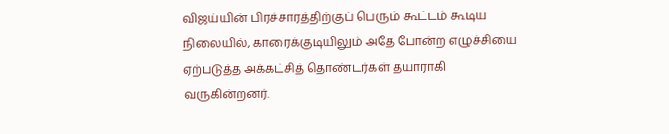விஜய்யின் பிரச்சாரத்திற்குப் பெரும் கூட்டம் கூடிய நிலையில், காரைக்குடியிலும் அதே போன்ற எழுச்சியை ஏற்படுத்த அக்கட்சித் தொண்டர்கள் தயாராகி வருகின்றனர்.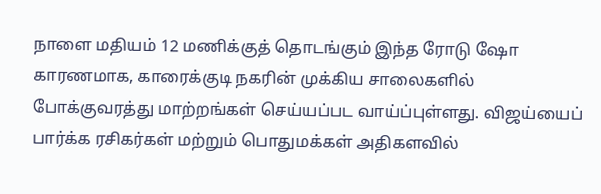நாளை மதியம் 12 மணிக்குத் தொடங்கும் இந்த ரோடு ஷோ காரணமாக, காரைக்குடி நகரின் முக்கிய சாலைகளில் போக்குவரத்து மாற்றங்கள் செய்யப்பட வாய்ப்புள்ளது. விஜய்யைப் பார்க்க ரசிகர்கள் மற்றும் பொதுமக்கள் அதிகளவில்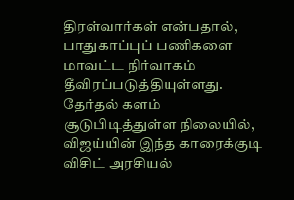திரள்வார்கள் என்பதால், பாதுகாப்புப் பணிகளை மாவட்ட நிர்வாகம் தீவிரப்படுத்தியுள்ளது. தேர்தல் களம் சூடுபிடித்துள்ள நிலையில், விஜய்யின் இந்த காரைக்குடி விசிட் அரசியல்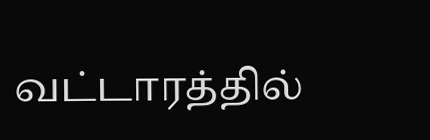வட்டாரத்தில்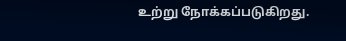உற்று நோக்கப்படுகிறது.